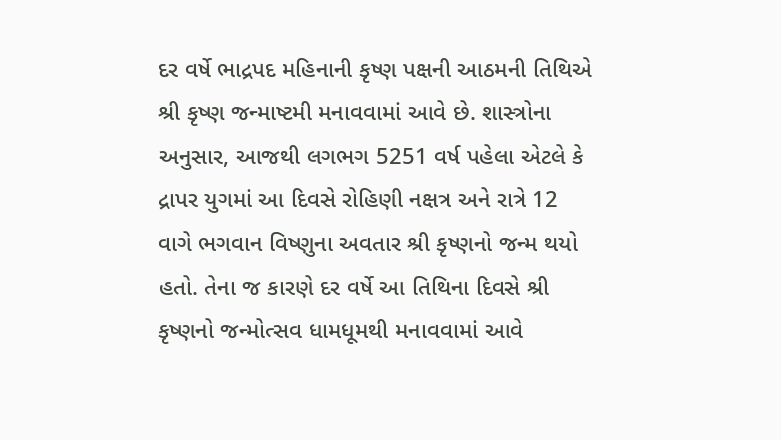દર વર્ષે ભાદ્રપદ મહિનાની કૃષ્ણ પક્ષની આઠમની તિથિએ શ્રી કૃષ્ણ જન્માષ્ટમી મનાવવામાં આવે છે. શાસ્ત્રોના અનુસાર, આજથી લગભગ 5251 વર્ષ પહેલા એટલે કે દ્રાપર યુગમાં આ દિવસે રોહિણી નક્ષત્ર અને રાત્રે 12 વાગે ભગવાન વિષ્ણુના અવતાર શ્રી કૃષ્ણનો જન્મ થયો હતો. તેના જ કારણે દર વર્ષે આ તિથિના દિવસે શ્રી કૃષ્ણનો જન્મોત્સવ ધામધૂમથી મનાવવામાં આવે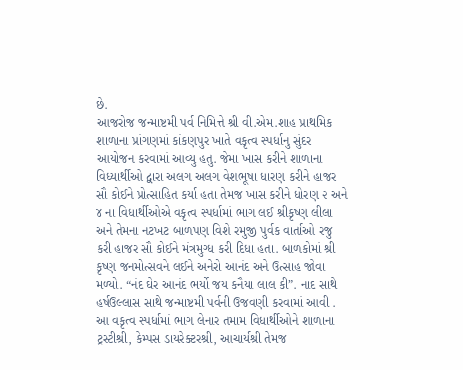છે.
આજરોજ જન્માષ્ટમી પર્વ નિમિત્તે શ્રી વી.એમ.શાહ પ્રાથમિક શાળાના પ્રાંગણમાં કાંકણપુર ખાતે વકૃત્વ સ્પર્ધાનુ સુંદર આયોજન કરવામાં આવ્યુ હતુ. જેમા ખાસ કરીને શાળાના વિધ્યાર્થીઓ દ્વારા અલગ અલગ વેશભૂષા ધારણ કરીને હાજર સૌ કોઈને પ્રોત્સાહિત કર્યા હતા તેમજ ખાસ કરીને ધોરણ ૨ અને ૪ ના વિધાર્થીઓએ વકૃત્વ સ્પર્ધામાં ભાગ લઈ શ્રીકૃષ્ણ લીલા અને તેમના નટખટ બાળપણ વિશે રમુજી પુર્વક વાર્તાઓ રજુ કરી હાજર સૌ કોઈને મંત્રમુગ્ધ કરી દિધા હતા. બાળકોમાં શ્રી કૃષ્ણ જનમોત્સવને લઈને અનેરો આનંદ અને ઉત્સાહ જોવા મળ્યો. “નંદ ઘેર આનંદ ભર્યો જય કનૈયા લાલ કી”. નાદ સાથે હર્ષઉલ્લાસ સાથે જન્માષ્ટમી પર્વની ઉજવણી કરવામાં આવી .
આ વકૃત્વ સ્પર્ધામાં ભાગ લેનાર તમામ વિધાર્થીઓને શાળાના ટ્રસ્ટીશ્રી, કેમ્પસ ડાયરેક્ટરશ્રી, આચાર્યશ્રી તેમજ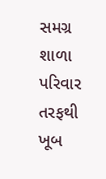સમગ્ર શાળા પરિવાર તરફથી ખૂબ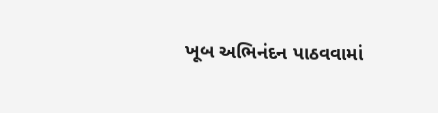ખૂબ અભિનંદન પાઠવવામાં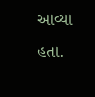આવ્યા હતા.